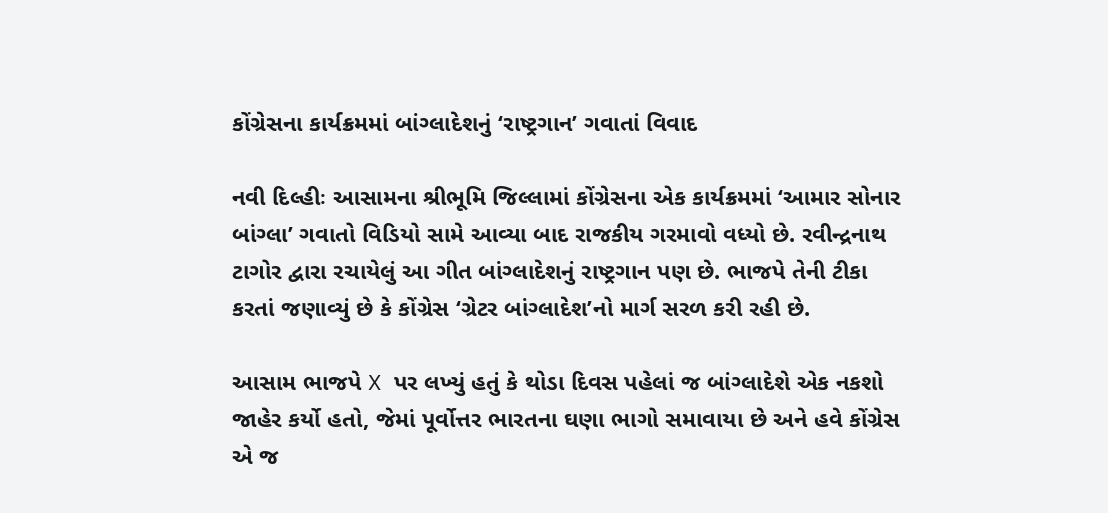કોંગ્રેસના કાર્યક્રમમાં બાંગ્લાદેશનું ‘રાષ્ટ્રગાન’ ગવાતાં વિવાદ

નવી દિલ્હીઃ આસામના શ્રીભૂમિ જિલ્લામાં કોંગ્રેસના એક કાર્યક્રમમાં ‘આમાર સોનાર બાંગ્લા’ ગવાતો વિડિયો સામે આવ્યા બાદ રાજકીય ગરમાવો વધ્યો છે. રવીન્દ્રનાથ ટાગોર દ્વારા રચાયેલું આ ગીત બાંગ્લાદેશનું રાષ્ટ્રગાન પણ છે. ભાજપે તેની ટીકા કરતાં જણાવ્યું છે કે કોંગ્રેસ ‘ગ્રેટર બાંગ્લાદેશ’નો માર્ગ સરળ કરી રહી છે.

આસામ ભાજપે X પર લખ્યું હતું કે થોડા દિવસ પહેલાં જ બાંગ્લાદેશે એક નકશો જાહેર કર્યો હતો, જેમાં પૂર્વોત્તર ભારતના ઘણા ભાગો સમાવાયા છે અને હવે કોંગ્રેસ એ જ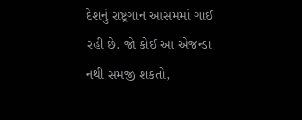દેશનું રાષ્ટ્રગાન આસમમાં ગાઈ રહી છે. જો કોઈ આ એજન્ડા નથી સમજી શકતો,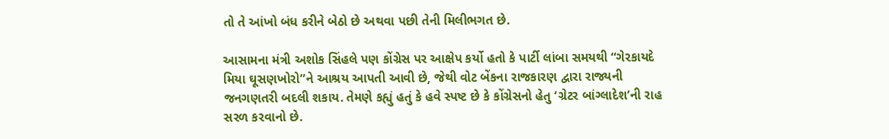તો તે આંખો બંધ કરીને બેઠો છે અથવા પછી તેની મિલીભગત છે.

આસામના મંત્રી અશોક સિંહલે પણ કોંગ્રેસ પર આક્ષેપ કર્યો હતો કે પાર્ટી લાંબા સમયથી “ગેરકાયદે મિયા ઘૂસણખોરો”ને આશ્રય આપતી આવી છે, જેથી વોટ બેંકના રાજકારણ દ્વારા રાજ્યની જનગણતરી બદલી શકાય. તેમણે કહ્યું હતું કે હવે સ્પષ્ટ છે કે કોંગ્રેસનો હેતુ ‘ગ્રેટર બાંગ્લાદેશ’ની રાહ સરળ કરવાનો છે.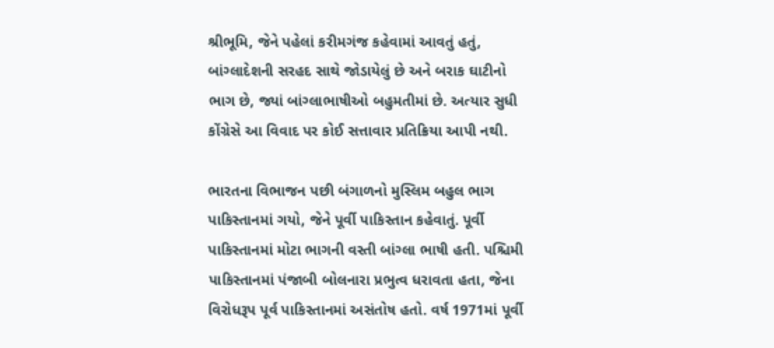શ્રીભૂમિ, જેને પહેલાં કરીમગંજ કહેવામાં આવતું હતું, બાંગ્લાદેશની સરહદ સાથે જોડાયેલું છે અને બરાક ઘાટીનો ભાગ છે, જ્યાં બાંગ્લાભાષીઓ બહુમતીમાં છે. અત્યાર સુધી કોંગ્રેસે આ વિવાદ પર કોઈ સત્તાવાર પ્રતિક્રિયા આપી નથી.

ભારતના વિભાજન પછી બંગાળનો મુસ્લિમ બહુલ ભાગ પાકિસ્તાનમાં ગયો, જેને પૂર્વી પાકિસ્તાન કહેવાતું. પૂર્વી પાકિસ્તાનમાં મોટા ભાગની વસ્તી બાંગ્લા ભાષી હતી. પશ્ચિમી પાકિસ્તાનમાં પંજાબી બોલનારા પ્રભુત્વ ધરાવતા હતા, જેના વિરોધરૂપ પૂર્વ પાકિસ્તાનમાં અસંતોષ હતો. વર્ષ 1971માં પૂર્વી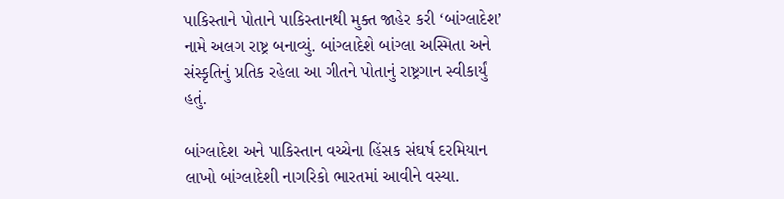પાકિસ્તાને પોતાને પાકિસ્તાનથી મુક્ત જાહેર કરી ‘બાંગ્લાદેશ’ નામે અલગ રાષ્ટ્ર બનાવ્યું. બાંગ્લાદેશે બાંગ્લા અસ્મિતા અને સંસ્કૃતિનું પ્રતિક રહેલા આ ગીતને પોતાનું રાષ્ટ્રગાન સ્વીકાર્યું હતું.

બાંગ્લાદેશ અને પાકિસ્તાન વચ્ચેના હિંસક સંઘર્ષ દરમિયાન લાખો બાંગ્લાદેશી નાગરિકો ભારતમાં આવીને વસ્યા.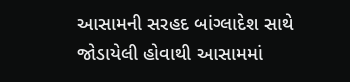આસામની સરહદ બાંગ્લાદેશ સાથે જોડાયેલી હોવાથી આસામમાં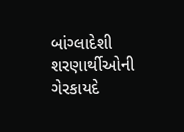બાંગ્લાદેશી શરણાર્થીઓની ગેરકાયદે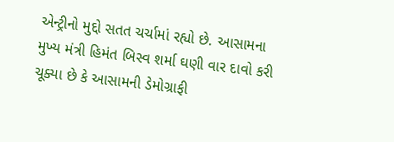એન્ટ્રીનો મુદ્દો સતત ચર્ચામાં રહ્યો છે. આસામના મુખ્ય મંત્રી હિમંત બિસ્વ શર્મા ઘણી વાર દાવો કરી ચૂક્યા છે કે આસામની ડેમોગ્રાફી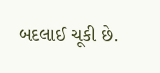બદલાઈ ચૂકી છે.